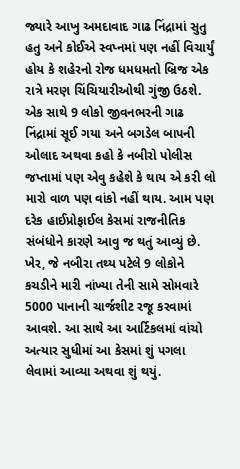જ્યારે આખુ અમદાવાદ ગાઢ નિંદ્રામાં સુતુ હતુ અને કોઈએ સ્વપ્નમાં પણ નહીં વિચાર્યું હોય કે શહેરનો રોજ ધમધમતો બ્રિજ એક રાત્રે મરણ ચિંચિયારીઓથી ગુંજી ઉઠશે. એક સાથે 9 લોકો જીવનભરની ગાઢ નિંદ્રામાં સૂઈ ગયા અને બગડેલ બાપની ઓલાદ અથવા કહો કે નબીરો પોલીસ જપ્તામાં પણ એવુ કહેશે કે થાય એ કરી લો મારો વાળ પણ વાંકો નહીં થાય. આમ પણ દરેક હાઈપ્રોફાઈલ કેસમાં રાજનીતિક સંબંધોને કારણે આવુ જ થતું આવ્યું છે. ખેર, જે નબીરા તથ્ય પટેલે 9 લોકોને કચડીને મારી નાંખ્યા તેની સામે સોમવારે 5000 પાનાની ચાર્જશીટ રજૂ કરવામાં આવશે. આ સાથે આ આર્ટિકલમાં વાંચો અત્યાર સુધીમાં આ કેસમાં શું પગલા લેવામાં આવ્યા અથવા શું થયું.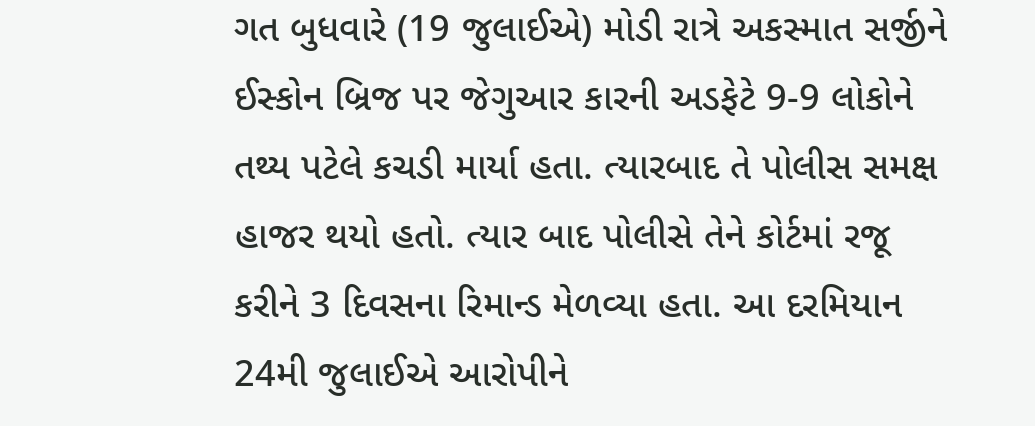ગત બુધવારે (19 જુલાઈએ) મોડી રાત્રે અકસ્માત સર્જીને ઈસ્કોન બ્રિજ પર જેગુઆર કારની અડફેટે 9-9 લોકોને તથ્ય પટેલે કચડી માર્યા હતા. ત્યારબાદ તે પોલીસ સમક્ષ હાજર થયો હતો. ત્યાર બાદ પોલીસે તેને કોર્ટમાં રજૂ કરીને 3 દિવસના રિમાન્ડ મેળવ્યા હતા. આ દરમિયાન 24મી જુલાઈએ આરોપીને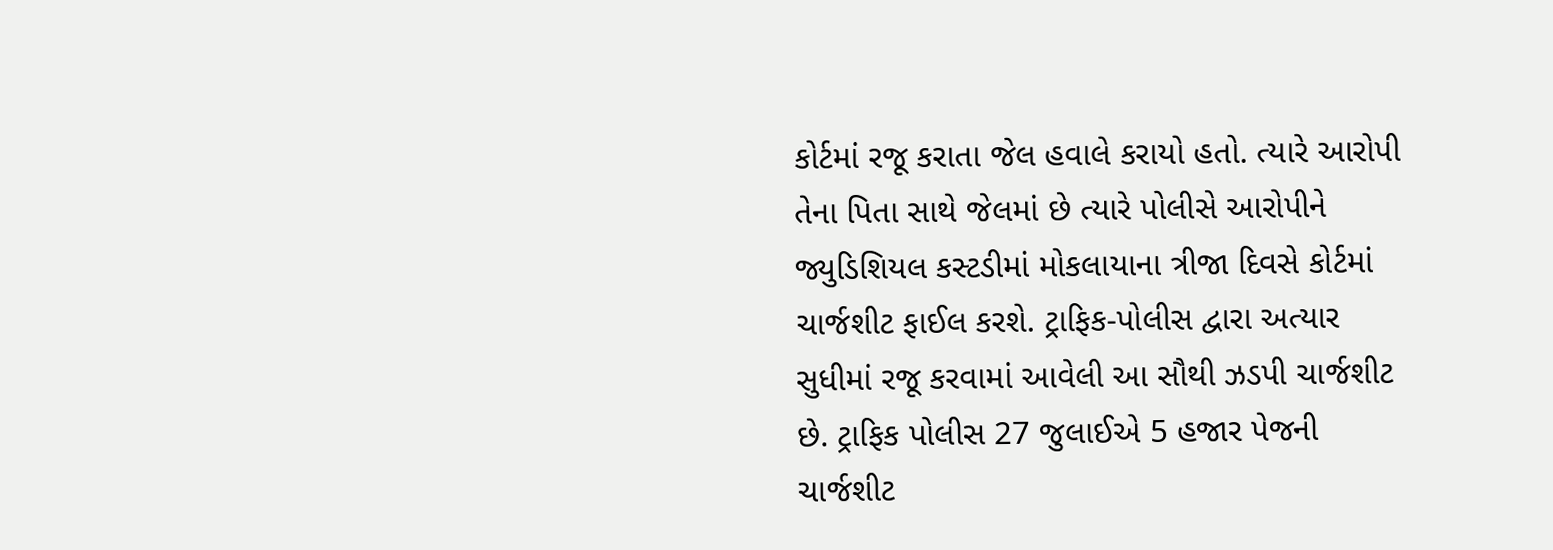કોર્ટમાં રજૂ કરાતા જેલ હવાલે કરાયો હતો. ત્યારે આરોપી તેના પિતા સાથે જેલમાં છે ત્યારે પોલીસે આરોપીને જ્યુડિશિયલ કસ્ટડીમાં મોકલાયાના ત્રીજા દિવસે કોર્ટમાં ચાર્જશીટ ફાઈલ કરશે. ટ્રાફિક-પોલીસ દ્વારા અત્યાર સુધીમાં રજૂ કરવામાં આવેલી આ સૌથી ઝડપી ચાર્જશીટ છે. ટ્રાફિક પોલીસ 27 જુલાઈએ 5 હજાર પેજની ચાર્જશીટ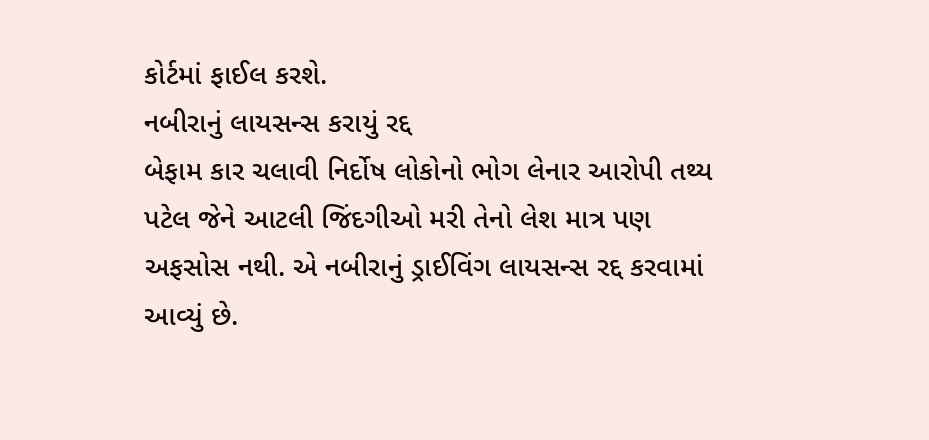કોર્ટમાં ફાઈલ કરશે.
નબીરાનું લાયસન્સ કરાયું રદ્દ
બેફામ કાર ચલાવી નિર્દોષ લોકોનો ભોગ લેનાર આરોપી તથ્ય પટેલ જેને આટલી જિંદગીઓ મરી તેનો લેશ માત્ર પણ અફસોસ નથી. એ નબીરાનું ડ્રાઈવિંગ લાયસન્સ રદ્દ કરવામાં આવ્યું છે.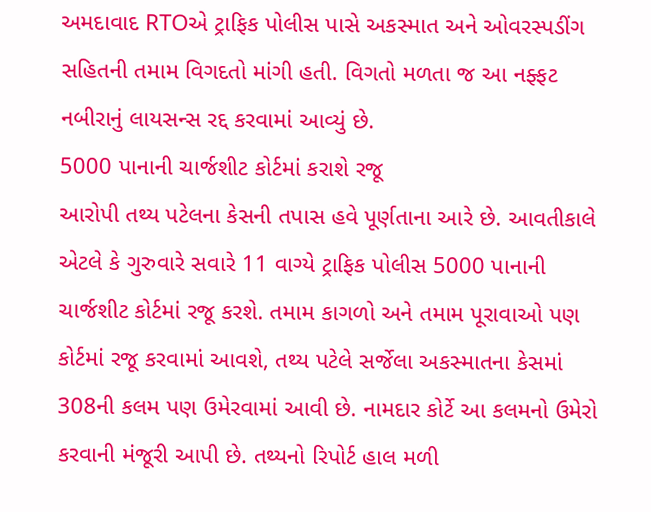અમદાવાદ RTOએ ટ્રાફિક પોલીસ પાસે અકસ્માત અને ઓવરસ્પડીંગ સહિતની તમામ વિગદતો માંગી હતી. વિગતો મળતા જ આ નફ્ફટ નબીરાનું લાયસન્સ રદ્દ કરવામાં આવ્યું છે.
5000 પાનાની ચાર્જશીટ કોર્ટમાં કરાશે રજૂ
આરોપી તથ્ય પટેલના કેસની તપાસ હવે પૂર્ણતાના આરે છે. આવતીકાલે એટલે કે ગુરુવારે સવારે 11 વાગ્યે ટ્રાફિક પોલીસ 5000 પાનાની ચાર્જશીટ કોર્ટમાં રજૂ કરશે. તમામ કાગળો અને તમામ પૂરાવાઓ પણ કોર્ટમાં રજૂ કરવામાં આવશે, તથ્ય પટેલે સર્જેલા અકસ્માતના કેસમાં 308ની કલમ પણ ઉમેરવામાં આવી છે. નામદાર કોર્ટે આ કલમનો ઉમેરો કરવાની મંજૂરી આપી છે. તથ્યનો રિપોર્ટ હાલ મળી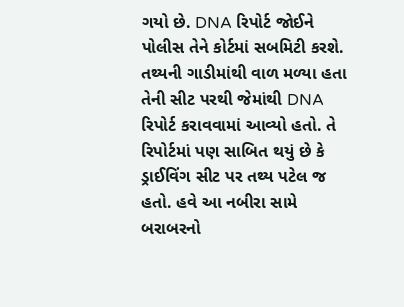ગયો છે. DNA રિપોર્ટ જોઈને પોલીસ તેને કોર્ટમાં સબમિટી કરશે. તથ્યની ગાડીમાંથી વાળ મળ્યા હતા તેની સીટ પરથી જેમાંથી DNA રિપોર્ટ કરાવવામાં આવ્યો હતો. તે રિપોર્ટમાં પણ સાબિત થયું છે કે ડ્રાઈવિંગ સીટ પર તથ્ય પટેલ જ હતો. હવે આ નબીરા સામે બરાબરનો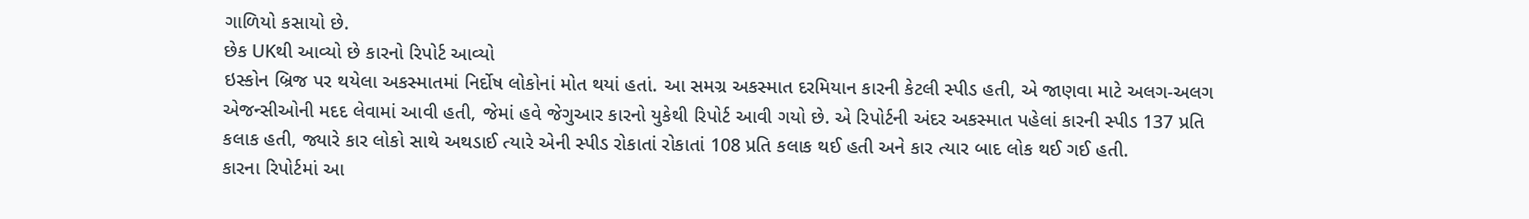ગાળિયો કસાયો છે.
છેક UKથી આવ્યો છે કારનો રિપોર્ટ આવ્યો
ઇસ્કોન બ્રિજ પર થયેલા અકસ્માતમાં નિર્દોષ લોકોનાં મોત થયાં હતાં. આ સમગ્ર અકસ્માત દરમિયાન કારની કેટલી સ્પીડ હતી, એ જાણવા માટે અલગ-અલગ એજન્સીઓની મદદ લેવામાં આવી હતી, જેમાં હવે જેગુઆર કારનો યુકેથી રિપોર્ટ આવી ગયો છે. એ રિપોર્ટની અંદર અકસ્માત પહેલાં કારની સ્પીડ 137 પ્રતિ કલાક હતી, જ્યારે કાર લોકો સાથે અથડાઈ ત્યારે એની સ્પીડ રોકાતાં રોકાતાં 108 પ્રતિ કલાક થઈ હતી અને કાર ત્યાર બાદ લોક થઈ ગઈ હતી.
કારના રિપોર્ટમાં આ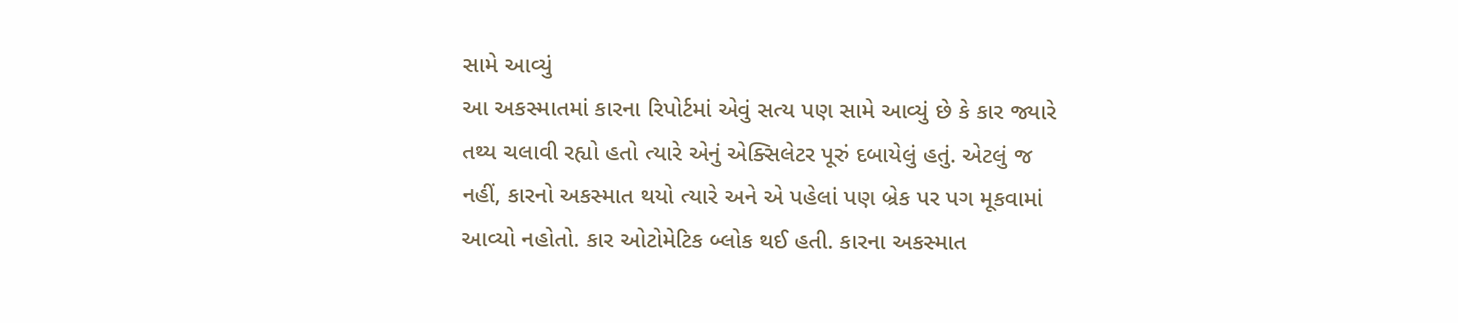સામે આવ્યું
આ અકસ્માતમાં કારના રિપોર્ટમાં એવું સત્ય પણ સામે આવ્યું છે કે કાર જ્યારે તથ્ય ચલાવી રહ્યો હતો ત્યારે એનું એક્સિલેટર પૂરું દબાયેલું હતું. એટલું જ નહીં, કારનો અકસ્માત થયો ત્યારે અને એ પહેલાં પણ બ્રેક પર પગ મૂકવામાં આવ્યો નહોતો. કાર ઓટોમેટિક બ્લોક થઈ હતી. કારના અકસ્માત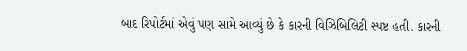બાદ રિપોર્ટમાં એવું પણ સામે આવ્યું છે કે કારની વિઝિબિલિટી સ્પષ્ટ હતી. કારની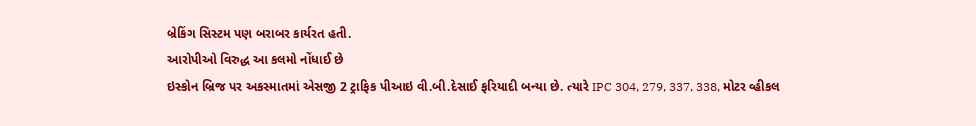બ્રેકિંગ સિસ્ટમ પણ બરાબર કાર્યરત હતી.
આરોપીઓ વિરુદ્ધ આ કલમો નોંધાઈ છે
ઇસ્કોન બ્રિજ પર અકસ્માતમાં એસજી 2 ટ્રાફિક પીઆઇ વી.બી.દેસાઈ ફરિયાદી બન્યા છે. ત્યારે IPC 304, 279, 337, 338, મોટર વ્હીકલ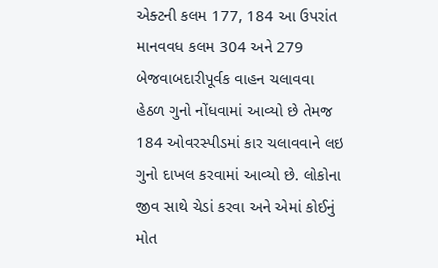એક્ટની કલમ 177, 184 આ ઉપરાંત માનવવધ કલમ 304 અને 279 બેજવાબદારીપૂર્વક વાહન ચલાવવા હેઠળ ગુનો નોંધવામાં આવ્યો છે તેમજ 184 ઓવરસ્પીડમાં કાર ચલાવવાને લઇ ગુનો દાખલ કરવામાં આવ્યો છે. લોકોના જીવ સાથે ચેડાં કરવા અને એમાં કોઈનું મોત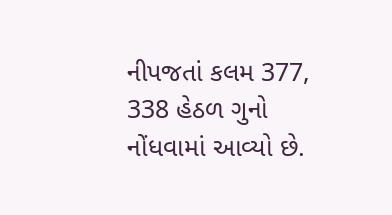નીપજતાં કલમ 377, 338 હેઠળ ગુનો નોંધવામાં આવ્યો છે.